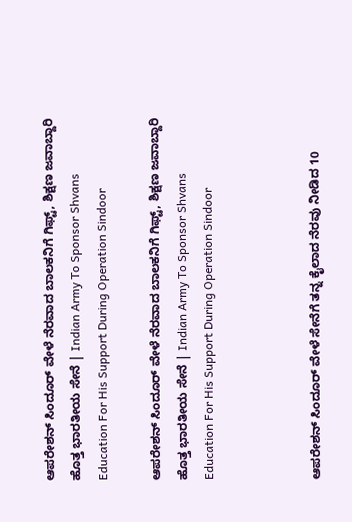ಆಪರೇಶನ್ ಸಿಂದೂರ್ ವೇಳೆ ನೆರವಾದ ಬಾಲಕನಿಗೆ ಗಿಫ್ಟ್, ಶಿಕ್ಷಣ ಜವಾಬ್ದಾರಿ ಹೊತ್ತ ಭಾರತೀಯ ಸೇನೆ | Indian Army To Sponsor Shvans Education For His Support During Operation Sindoor

ಆಪರೇಶನ್ ಸಿಂದೂರ್ ವೇಳೆ ನೆರವಾದ ಬಾಲಕನಿಗೆ ಗಿಫ್ಟ್, ಶಿಕ್ಷಣ ಜವಾಬ್ದಾರಿ ಹೊತ್ತ ಭಾರತೀಯ ಸೇನೆ | Indian Army To Sponsor Shvans Education For His Support During Operation Sindoor



ಆಪರೇಶನ್ ಸಿಂದೂರ್ ವೇಳೆ ಸೇನೆಗೆ ತನ್ನ ಕೈಲಾದ ನೆರವು ನೀಡಿದ 10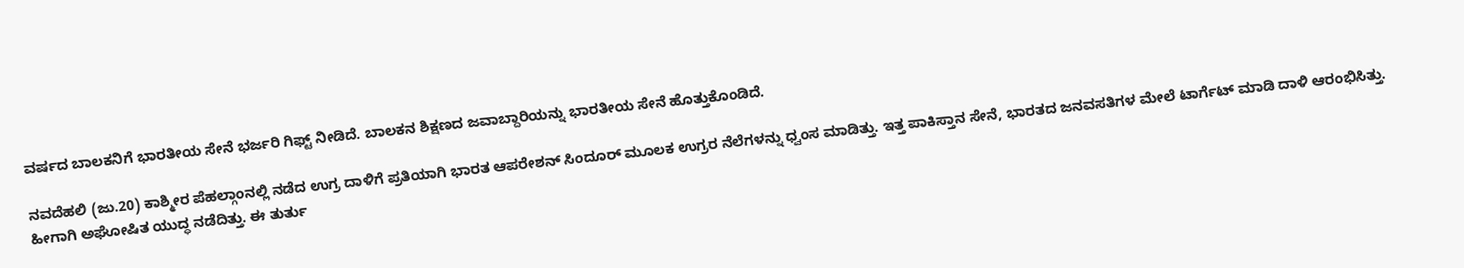ವರ್ಷದ ಬಾಲಕನಿಗೆ ಭಾರತೀಯ ಸೇನೆ ಭರ್ಜರಿ ಗಿಫ್ಟ್ ನೀಡಿದೆ. ಬಾಲಕನ ಶಿಕ್ಷಣದ ಜವಾಬ್ದಾರಿಯನ್ನು ಭಾರತೀಯ ಸೇನೆ ಹೊತ್ತುಕೊಂಡಿದೆ.

ನವದೆಹಲಿ (ಜು.20) ಕಾಶ್ಮೀರ ಪೆಹಲ್ಗಾಂನಲ್ಲಿ ನಡೆದ ಉಗ್ರ ದಾಳಿಗೆ ಪ್ರತಿಯಾಗಿ ಭಾರತ ಆಪರೇಶನ್ ಸಿಂದೂರ್ ಮೂಲಕ ಉಗ್ರರ ನೆಲೆಗಳನ್ನು ಧ್ವಂಸ ಮಾಡಿತ್ತು. ಇತ್ತ ಪಾಕಿಸ್ತಾನ ಸೇನೆ, ಭಾರತದ ಜನವಸತಿಗಳ ಮೇಲೆ ಟಾರ್ಗೆಟ್ ಮಾಡಿ ದಾಳಿ ಆರಂಭಿಸಿತ್ತು. ಹೀಗಾಗಿ ಅಘೋಷಿತ ಯುದ್ಧ ನಡೆದಿತ್ತು. ಈ ತುರ್ತು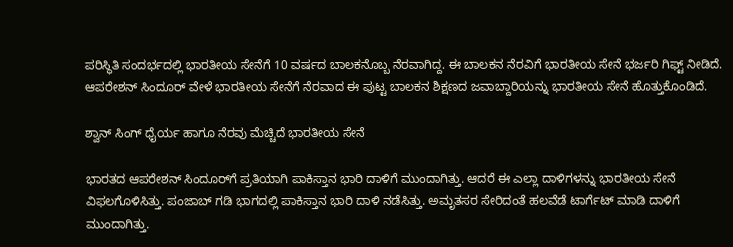ಪರಿಸ್ಥಿತಿ ಸಂದರ್ಭದಲ್ಲಿ ಭಾರತೀಯ ಸೇನೆಗೆ 10 ವರ್ಷದ ಬಾಲಕನೊಬ್ಬ ನೆರವಾಗಿದ್ದ. ಈ ಬಾಲಕನ ನೆರವಿಗೆ ಭಾರತೀಯ ಸೇನೆ ಭರ್ಜರಿ ಗಿಫ್ಟ್ ನೀಡಿದೆ. ಆಪರೇಶನ್ ಸಿಂದೂರ್ ವೇಳೆ ಭಾರತೀಯ ಸೇನೆಗೆ ನೆರವಾದ ಈ ಪುಟ್ಟ ಬಾಲಕನ ಶಿಕ್ಷಣದ ಜವಾಬ್ದಾರಿಯನ್ನು ಭಾರತೀಯ ಸೇನೆ ಹೊತ್ತುಕೊಂಡಿದೆ.

ಶ್ವಾನ್ ಸಿಂಗ್ ಧೈರ್ಯ ಹಾಗೂ ನೆರವು ಮೆಚ್ಚಿದೆ ಭಾರತೀಯ ಸೇನೆ

ಭಾರತದ ಆಪರೇಶನ್ ಸಿಂದೂರ್‌ಗೆ ಪ್ರತಿಯಾಗಿ ಪಾಕಿಸ್ತಾನ ಭಾರಿ ದಾಳಿಗೆ ಮುಂದಾಗಿತ್ತು. ಆದರೆ ಈ ಎಲ್ಲಾ ದಾಳಿಗಳನ್ನು ಭಾರತೀಯ ಸೇನೆ ವಿಫಲಗೊಳಿಸಿತ್ತು. ಪಂಜಾಬ್ ಗಡಿ ಭಾಗದಲ್ಲಿ ಪಾಕಿಸ್ತಾನ ಭಾರಿ ದಾಳಿ ನಡೆಸಿತ್ತು. ಅಮೃತಸರ ಸೇರಿದಂತೆ ಹಲವೆಡೆ ಟಾರ್ಗೆಟ್ ಮಾಡಿ ದಾಳಿಗೆ ಮುಂದಾಗಿತ್ತು.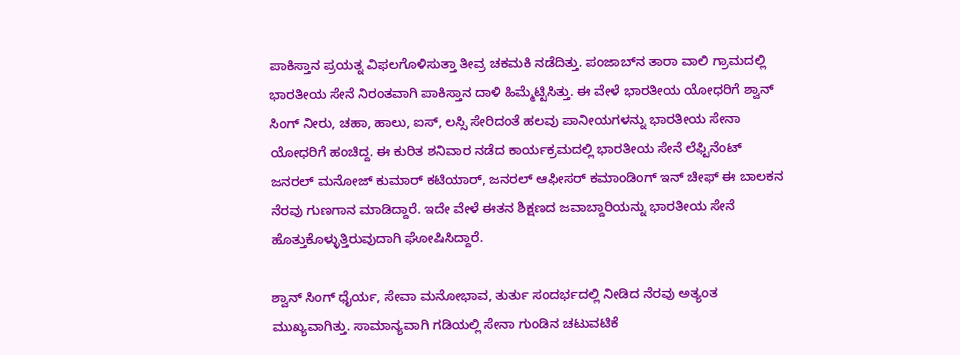ಪಾಕಿಸ್ತಾನ ಪ್ರಯತ್ನ ವಿಫಲಗೊಳಿಸುತ್ತಾ ತೀವ್ರ ಚಕಮಕಿ ನಡೆದಿತ್ತು. ಪಂಜಾಬ್‌ನ ತಾರಾ ವಾಲಿ ಗ್ರಾಮದಲ್ಲಿ ಭಾರತೀಯ ಸೇನೆ ನಿರಂತವಾಗಿ ಪಾಕಿಸ್ತಾನ ದಾಳಿ ಹಿಮ್ಮೆಟ್ಟಿಸಿತ್ತು. ಈ ವೇಳೆ ಭಾರತೀಯ ಯೋಧರಿಗೆ ಶ್ವಾನ್ ಸಿಂಗ್ ನೀರು, ಚಹಾ, ಹಾಲು, ಐಸ್, ಲಸ್ಸಿ ಸೇರಿದಂತೆ ಹಲವು ಪಾನೀಯಗಳನ್ನು ಭಾರತೀಯ ಸೇನಾ ಯೋಧರಿಗೆ ಹಂಚಿದ್ದ. ಈ ಕುರಿತ ಶನಿವಾರ ನಡೆದ ಕಾರ್ಯಕ್ರಮದಲ್ಲಿ ಭಾರತೀಯ ಸೇನೆ ಲೆಫ್ಟಿನೆಂಟ್ ಜನರಲ್ ಮನೋಜ್ ಕುಮಾರ್ ಕಟಿಯಾರ್, ಜನರಲ್ ಆಫೀಸರ್ ಕಮಾಂಡಿಂಗ್ ಇನ್ ಚೀಫ್ ಈ ಬಾಲಕನ ನೆರವು ಗುಣಗಾನ ಮಾಡಿದ್ದಾರೆ. ಇದೇ ವೇಳೆ ಈತನ ಶಿಕ್ಷಣದ ಜವಾಬ್ದಾರಿಯನ್ನು ಭಾರತೀಯ ಸೇನೆ ಹೊತ್ತುಕೊಳ್ಳುತ್ತಿರುವುದಾಗಿ ಘೋಷಿಸಿದ್ದಾರೆ.

ಶ್ವಾನ್ ಸಿಂಗ್ ಧೈರ್ಯ, ಸೇವಾ ಮನೋಭಾವ, ತುರ್ತು ಸಂದರ್ಭದಲ್ಲಿ ನೀಡಿದ ನೆರವು ಅತ್ಯಂತ ಮುಖ್ಯವಾಗಿತ್ತು. ಸಾಮಾನ್ಯವಾಗಿ ಗಡಿಯಲ್ಲಿ ಸೇನಾ ಗುಂಡಿನ ಚಟುವಟಿಕೆ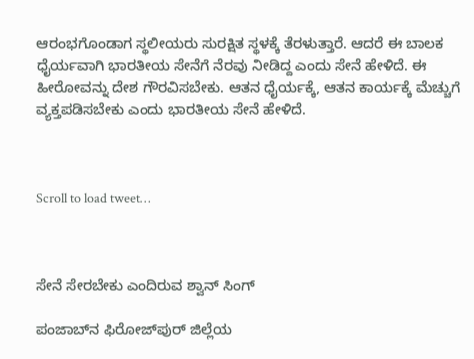ಆರಂಭಗೊಂಡಾಗ ಸ್ಥಲೀಯರು ಸುರಕ್ಷಿತ ಸ್ಥಳಕ್ಕೆ ತೆರಳುತ್ತಾರೆ. ಆದರೆ ಈ ಬಾಲಕ ಧೈರ್ಯವಾಗಿ ಭಾರತೀಯ ಸೇನೆಗೆ ನೆರವು ನೀಡಿದ್ದ ಎಂದು ಸೇನೆ ಹೇಳಿದೆ. ಈ ಹೀರೋವನ್ನು ದೇಶ ಗೌರವಿಸಬೇಕು. ಆತನ ಧೈರ್ಯಕ್ಕೆ, ಆತನ ಕಾರ್ಯಕ್ಕೆ ಮೆಚ್ಚುಗೆ ವ್ಯಕ್ತಪಡಿಸಬೇಕು ಎಂದು ಭಾರತೀಯ ಸೇನೆ ಹೇಳಿದೆ.



Scroll to load tweet…



ಸೇನೆ ಸೇರಬೇಕು ಎಂದಿರುವ ಶ್ವಾನ್ ಸಿಂಗ್

ಪಂಜಾಬ್‌ನ ಫಿರೋಜ್‌ಪುರ್ ಜಿಲ್ಲೆಯ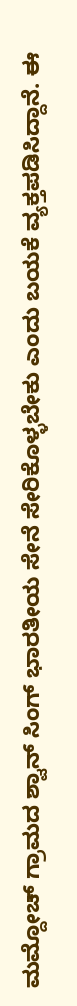ಮಮ್ದೋಚ್ ಗ್ರಾಮದ ಶ್ವಾನ್ ಸಿಂಗ್ ಭಾರತೀಯ ಸೇನೆ ಸೇರಿಕೊಳ್ಳಬೇಕು ಎಂದು ಬಯಕೆ ವ್ಯಕ್ತಪಡಿಸಿದ್ದಾನೆ. ಈ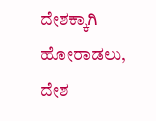ದೇಶಕ್ಕಾಗಿ ಹೋರಾಡಲು, ದೇಶ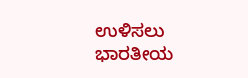ಉಳಿಸಲು ಭಾರತೀಯ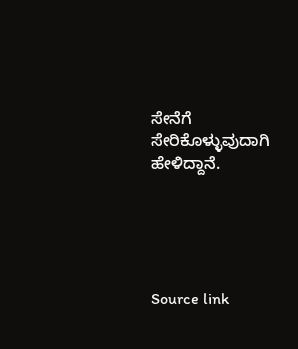ಸೇನೆಗೆ ಸೇರಿಕೊಳ್ಳುವುದಾಗಿ ಹೇಳಿದ್ದಾನೆ.





Source link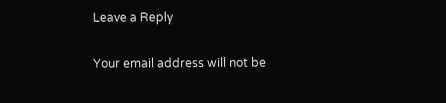Leave a Reply

Your email address will not be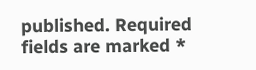published. Required fields are marked *